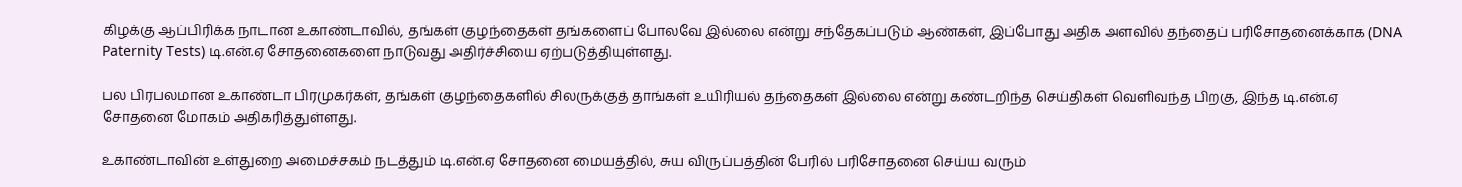கிழக்கு ஆப்பிரிக்க நாடான உகாண்டாவில், தங்கள் குழந்தைகள் தங்களைப் போலவே இல்லை என்று சந்தேகப்படும் ஆண்கள், இப்போது அதிக அளவில் தந்தைப் பரிசோதனைக்காக (DNA Paternity Tests) டி.என்.ஏ சோதனைகளை நாடுவது அதிர்ச்சியை ஏற்படுத்தியுள்ளது.

பல பிரபலமான உகாண்டா பிரமுகர்கள், தங்கள் குழந்தைகளில் சிலருக்குத் தாங்கள் உயிரியல் தந்தைகள் இல்லை என்று கண்டறிந்த செய்திகள் வெளிவந்த பிறகு, இந்த டி.என்.ஏ சோதனை மோகம் அதிகரித்துள்ளது.

உகாண்டாவின் உள்துறை அமைச்சகம் நடத்தும் டி.என்.ஏ சோதனை மையத்தில், சுய விருப்பத்தின் பேரில் பரிசோதனை செய்ய வரும்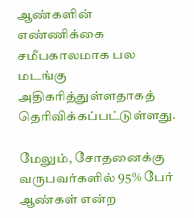ஆண்களின் எண்ணிக்கை சமீபகாலமாக பல மடங்கு அதிகரித்துள்ளதாகத் தெரிவிக்கப்பட்டுள்ளது.

மேலும், சோதனைக்கு வருபவர்களில் 95% பேர் ஆண்கள் என்ற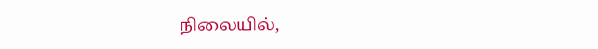நிலையில்,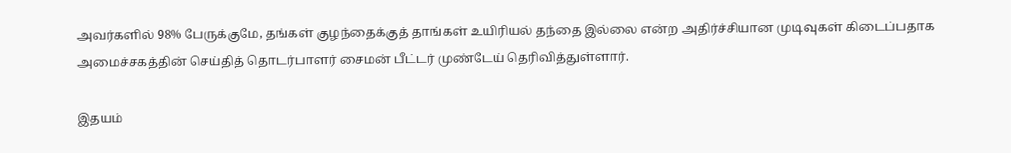அவர்களில் 98% பேருக்குமே, தங்கள் குழந்தைக்குத் தாங்கள் உயிரியல் தந்தை இல்லை என்ற அதிர்ச்சியான முடிவுகள் கிடைப்பதாக அமைச்சகத்தின் செய்தித் தொடர்பாளர் சைமன் பீட்டர் முண்டேய் தெரிவித்துள்ளார்.

இதயம்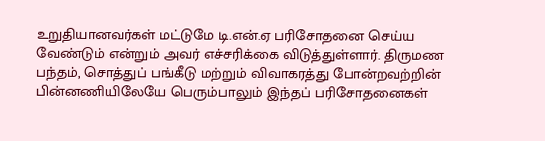உறுதியானவர்கள் மட்டுமே டி.என்.ஏ பரிசோதனை செய்ய வேண்டும் என்றும் அவர் எச்சரிக்கை விடுத்துள்ளார். திருமண பந்தம், சொத்துப் பங்கீடு மற்றும் விவாகரத்து போன்றவற்றின் பின்னணியிலேயே பெரும்பாலும் இந்தப் பரிசோதனைகள்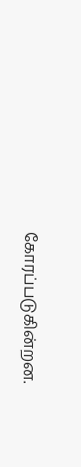கோரப்படுகின்றன.